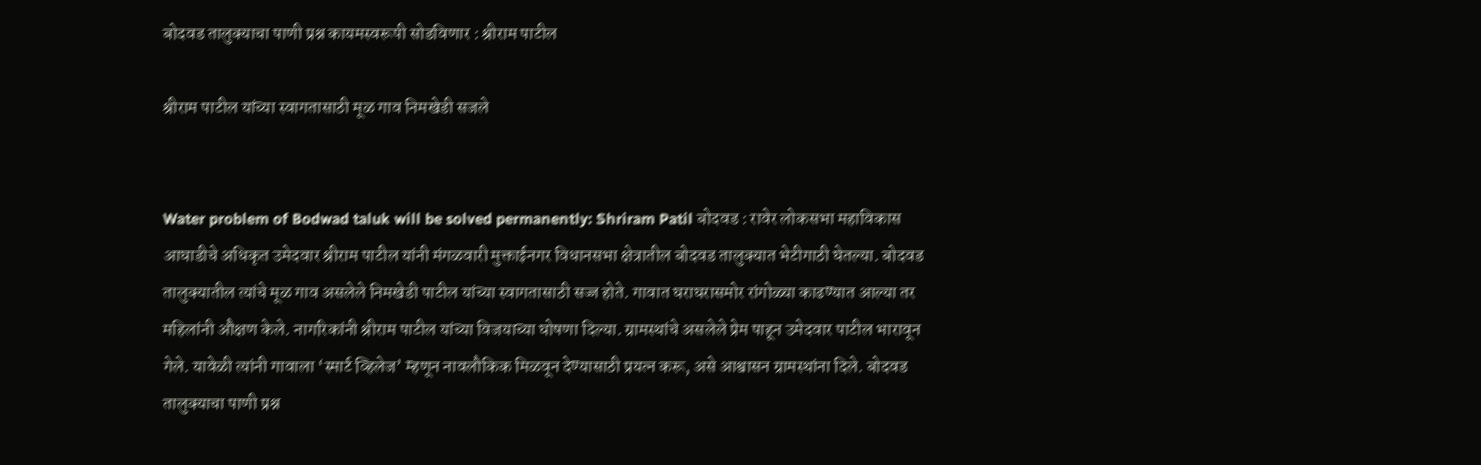बोदवड तालुक्याचा पाणी प्रश्न कायमस्वरूपी सोडविणार : श्रीराम पाटील

श्रीराम पाटील यांच्या स्वागतासाठी मूळ गाव निमखेडी सजले


Water problem of Bodwad taluk will be solved permanently: Shriram Patil बोदवड : रावेर लोकसभा महाविकास आघाडीचे अधिकृत उमेदवार श्रीराम पाटील यांनी मंगळवारी मुक्ताईनगर विधानसभा क्षेत्रातील बोदवड तालुक्यात भेटीगाठी घेतल्या. बोदवड तालुक्यातील त्यांचे मूळ गाव असलेले निमखेडी पाटील यांच्या स्वागतासाठी सज्ज होते. गावात घराघरासमोर रांगोळ्या काढण्यात आल्या तर महिलांनी औक्षण केले. नागरिकांनी श्रीराम पाटील यांच्या विजयाच्या घोषणा दिल्या. ग्रामस्थांचे असलेले प्रेम पाहून उमेदवार पाटील भारावून गेले. यावेळी त्यांनी गावाला ‘स्मार्ट व्हिलेज’ म्हणून नावलौकिक मिळवून देण्यासाठी प्रयत्न करू, असे आश्वासन ग्रामस्थांना दिले. बोदवड तालुक्याचा पाणी प्रश्न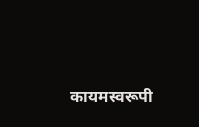कायमस्वरूपी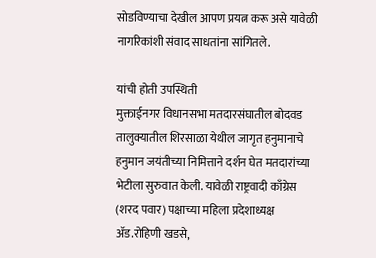सोडविण्याचा देखील आपण प्रयत्न करू असे यावेळी नागरिकांशी संवाद साधतांना सांगितले.

यांची होती उपस्थिती
मुक्ताईनगर विधानसभा मतदारसंघातील बोदवड तालुक्यातील शिरसाळा येथील जागृत हनुमानाचे हनुमान जयंतीच्या निमित्ताने दर्शन घेत मतदारांच्या भेटीला सुरुवात केली. यावेळी राष्ट्रवादी काँग्रेस (शरद पवार) पक्षाच्या महिला प्रदेशाध्यक्ष अ‍ॅड.रोहिणी खडसे,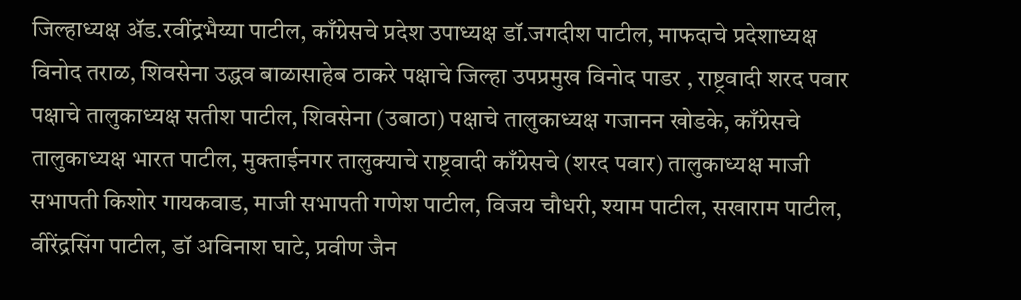जिल्हाध्यक्ष अ‍ॅड.रवींद्रभैय्या पाटील, काँग्रेसचे प्रदेश उपाध्यक्ष डॉ.जगदीश पाटील, माफदाचे प्रदेशाध्यक्ष विनोद तराळ, शिवसेना उद्धव बाळासाहेब ठाकरे पक्षाचे जिल्हा उपप्रमुख विनोद पाडर , राष्ट्रवादी शरद पवार पक्षाचे तालुकाध्यक्ष सतीश पाटील, शिवसेना (उबाठा) पक्षाचे तालुकाध्यक्ष गजानन खोडके, काँग्रेसचे तालुकाध्यक्ष भारत पाटील, मुक्ताईनगर तालुक्याचे राष्ट्रवादी काँग्रेसचे (शरद पवार) तालुकाध्यक्ष माजी सभापती किशोर गायकवाड, माजी सभापती गणेश पाटील, विजय चौधरी, श्याम पाटील, सखाराम पाटील, वीरेंद्रसिंग पाटील, डॉ अविनाश घाटे, प्रवीण जैन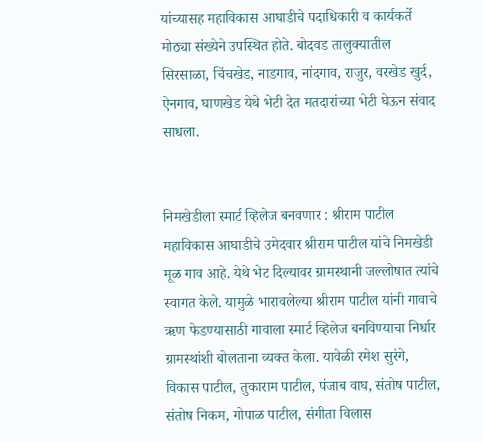यांच्यासह महाविकास आघाडीचे पदाधिकारी व कार्यकर्ते मोठ्या संख्येने उपस्थित होते. बोदवड तालुक्यातील सिरसाळा, चिंचखेड, नाडगाव, नांदगाव, राजुर, वरखेड खुर्द, ऐनगाव, घाणखेड येथे भेटी देत मतदारांच्या भेटी घेऊन संवाद साधला.


निमखेडीला स्मार्ट व्हिलेज बनवणार : श्रीराम पाटील
महाविकास आघाडीचे उमेदवार श्रीराम पाटील यांचे निमखेडी मूळ गाव आहे. येथे भेट दिल्यावर ग्रामस्थानी जल्लोषात त्यांचे स्वागत केले. यामुळे भारावलेल्या श्रीराम पाटील यांनी गावाचे ऋण फेडण्यासाठी गावाला स्मार्ट व्हिलेज बनविण्याचा निर्धार ग्रामस्थांशी बोलताना व्यक्त केला. यावेळी रमेश सुरंगे, विकास पाटील, तुकाराम पाटील, पंजाब वाघ, संतोष पाटील, संतोष निकम, गोपाळ पाटील, संगीता विलास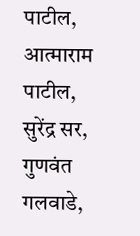पाटील, आत्माराम पाटील, सुरेंद्र सर, गुणवंत गलवाडे,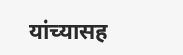यांच्यासह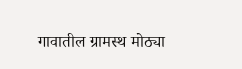गावातील ग्रामस्थ मोठ्या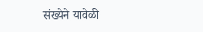संख्येने यावेळी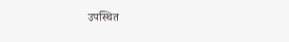उपस्थित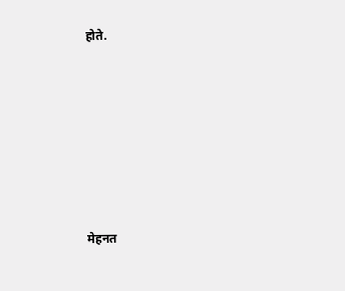होते.







मेहनत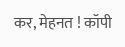कर, मेहनत ! कॉपी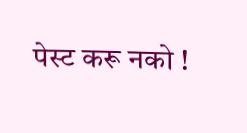पेस्ट करू नको !